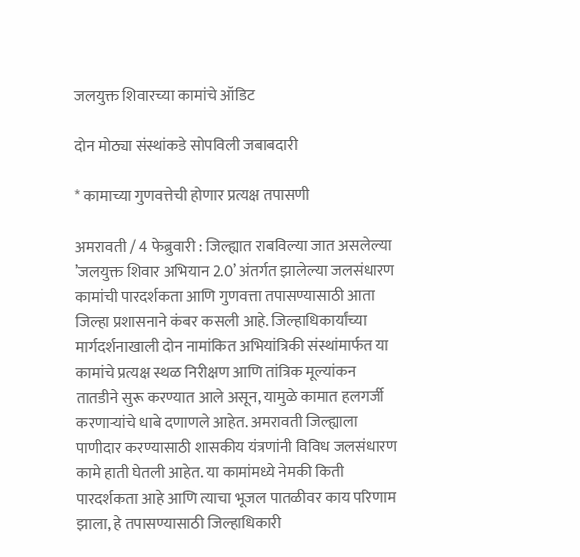जलयुक्त शिवारच्या कामांचे ऑडिट

दोन मोठ्या संस्थांकडे सोपविली जबाबदारी

* कामाच्या गुणवत्तेची होणार प्रत्यक्ष तपासणी

अमरावती / 4 फेब्रुवारी : जिल्ह्यात राबविल्या जात असलेल्या ’जलयुक्त शिवार अभियान 2.0’ अंतर्गत झालेल्या जलसंधारण कामांची पारदर्शकता आणि गुणवत्ता तपासण्यासाठी आता जिल्हा प्रशासनाने कंबर कसली आहे. जिल्हाधिकार्यांच्या मार्गदर्शनाखाली दोन नामांकित अभियांत्रिकी संस्थांमार्फत या कामांचे प्रत्यक्ष स्थळ निरीक्षण आणि तांत्रिक मूल्यांकन तातडीने सुरू करण्यात आले असून, यामुळे कामात हलगर्जी करणार्‍यांचे धाबे दणाणले आहेत. अमरावती जिल्ह्याला पाणीदार करण्यासाठी शासकीय यंत्रणांनी विविध जलसंधारण कामे हाती घेतली आहेत. या कामांमध्ये नेमकी किती पारदर्शकता आहे आणि त्याचा भूजल पातळीवर काय परिणाम झाला, हे तपासण्यासाठी जिल्हाधिकारी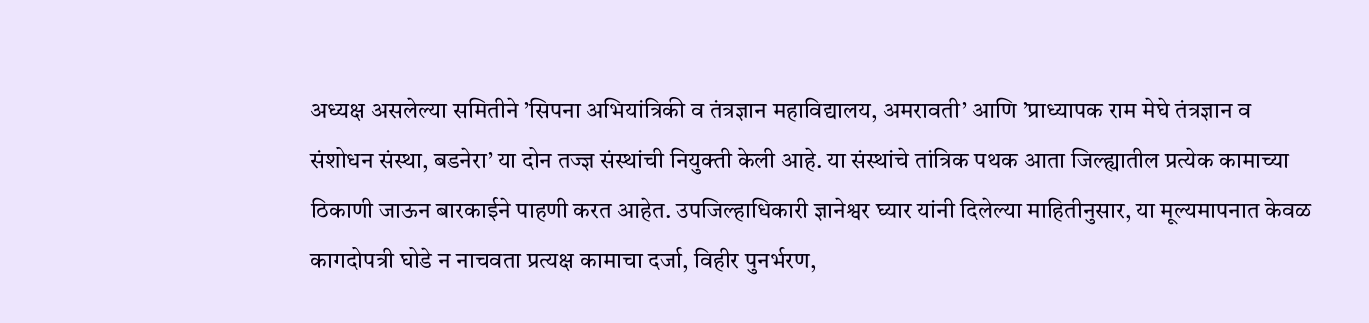अध्यक्ष असलेल्या समितीने ’सिपना अभियांत्रिकी व तंत्रज्ञान महाविद्यालय, अमरावती’ आणि ’प्राध्यापक राम मेघे तंत्रज्ञान व संशोधन संस्था, बडनेरा’ या दोन तज्ज्ञ संस्थांची नियुक्ती केली आहे. या संस्थांचे तांत्रिक पथक आता जिल्ह्यातील प्रत्येक कामाच्या ठिकाणी जाऊन बारकाईने पाहणी करत आहेत. उपजिल्हाधिकारी ज्ञानेश्वर घ्यार यांनी दिलेल्या माहितीनुसार, या मूल्यमापनात केवळ कागदोपत्री घोडे न नाचवता प्रत्यक्ष कामाचा दर्जा, विहीर पुनर्भरण,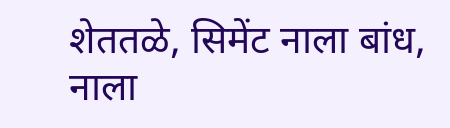शेततळे, सिमेंट नाला बांध, नाला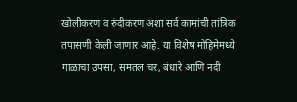खोलीकरण व रुंदीकरण अशा सर्व कामांची तांत्रिक तपासणी केली जाणार आहे. या विशेष मोहिमेमध्ये गाळाचा उपसा, समतल चर, बंधारे आणि नदी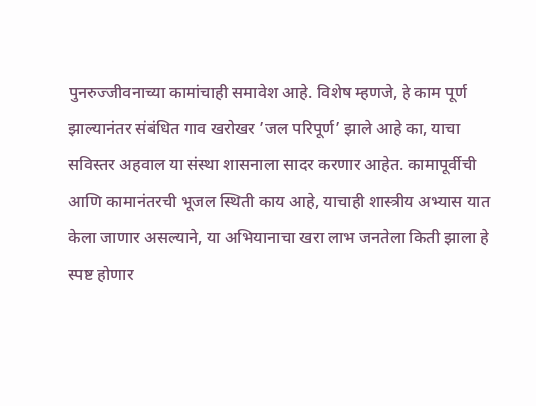पुनरुज्जीवनाच्या कामांचाही समावेश आहे. विशेष म्हणजे, हे काम पूर्ण झाल्यानंतर संबंधित गाव खरोखर ’जल परिपूर्ण’ झाले आहे का, याचा सविस्तर अहवाल या संस्था शासनाला सादर करणार आहेत. कामापूर्वीची आणि कामानंतरची भूजल स्थिती काय आहे, याचाही शास्त्रीय अभ्यास यात केला जाणार असल्याने, या अभियानाचा खरा लाभ जनतेला किती झाला हे स्पष्ट होणार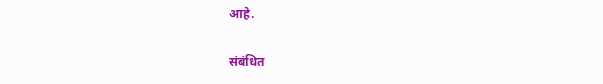आहे.

संबंधित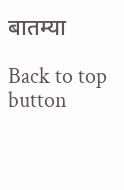बातम्या

Back to top button